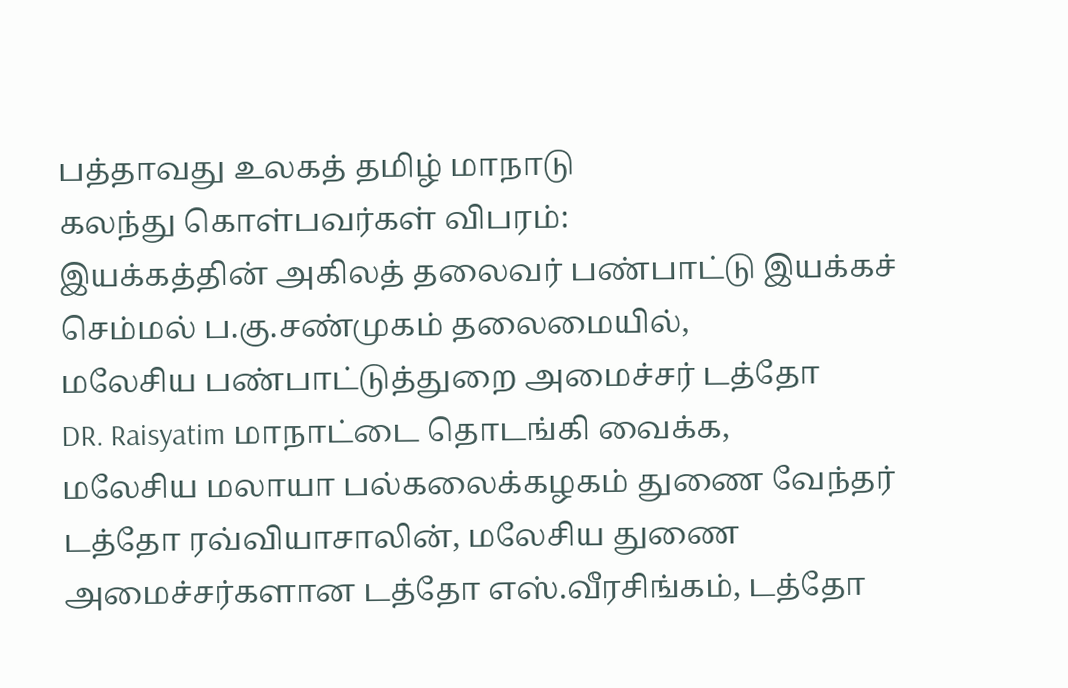பத்தாவது உலகத் தமிழ் மாநாடு
கலந்து கொள்பவர்கள் விபரம்:
இயக்கத்தின் அகிலத் தலைவர் பண்பாட்டு இயக்கச் செம்மல் ப.கு.சண்முகம் தலைமையில்,
மலேசிய பண்பாட்டுத்துறை அமைச்சர் டத்தோ
DR. Raisyatim மாநாட்டை தொடங்கி வைக்க,
மலேசிய மலாயா பல்கலைக்கழகம் துணை வேந்தர் டத்தோ ரவ்வியாசாலின், மலேசிய துணை
அமைச்சர்களான டத்தோ எஸ்.வீரசிங்கம், டத்தோ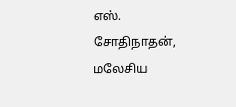எஸ். சோதிநாதன், மலேசிய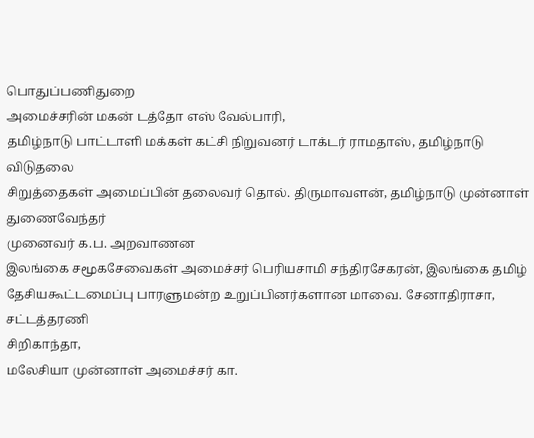பொதுப்பணிதுறை
அமைச்சரின் மகன் டத்தோ எஸ் வேல்பாரி,
தமிழ்நாடு பாட்டாளி மக்கள் கட்சி நிறுவனர் டாக்டர் ராமதாஸ், தமிழ்நாடு விடுதலை
சிறுத்தைகள் அமைப்பின் தலைவர் தொல். திருமாவளன், தமிழ்நாடு முன்னாள் துணைவேந்தர்
முனைவர் க.ப. அறவாணன
இலங்கை சமூகசேவைகள் அமைச்சர் பெரியசாமி சந்திரசேகரன், இலங்கை தமிழ்
தேசியகூட்டமைப்பு பாரளுமன்ற உறுப்பினர்களான மாவை. சேனாதிராசா, சட்டத்தரணி
சிறிகாந்தா,
மலேசியா முன்னாள் அமைச்சர் கா.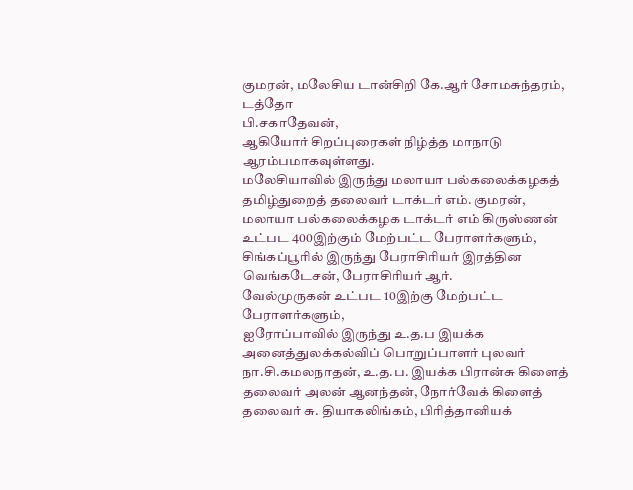குமரன், மலேசிய டான்சிறி கே.ஆர் சோமசுந்தரம், டத்தோ
பி.சகாதேவன்,
ஆகியோர் சிறப்புரைகள் நிழ்த்த மாநாடு ஆரம்பமாகவுள்ளது.
மலேசியாவில் இருந்து மலாயா பல்கலைக்கழகத் தமிழ்துறைத் தலைவர் டாக்டர் எம். குமரன்,
மலாயா பல்கலைக்கழக டாக்டர் எம் கிருஸ்ணன் உட்பட 400இற்கும் மேற்பட்ட பேராளர்களும்,
சிங்கப்பூரில் இருந்து பேராசிரியர் இரத்தின வெங்கடேசன், பேராசிரியர் ஆர்.
வேல்முருகன் உட்பட 10இற்கு மேற்பட்ட பேராளர்களும்,
ஐரோப்பாவில் இருந்து உ.த.ப இயக்க அனைத்துலக்கல்விப் பொறுப்பாளர் புலவர்
நா.சி.கமலநாதன், உ.த.ப. இயக்க பிரான்சு கிளைத் தலைவர் அலன் ஆனந்தன், நோர்வேக் கிளைத்
தலைவர் சு. தியாகலிங்கம், பிரித்தானியக்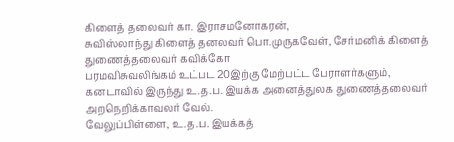கிளைத் தலைவர் கா. இராசமனோகரன்,
சுவிஸ்லாந்து கிளைத் தனலவர் பொ.முருகவேள், சேர்மனிக் கிளைத் துணைத்தலைவர் கவிக்கோ
பரமவிசுவலிங்கம் உட்பட 20இற்கு மேற்பட்ட பேராளர்களும்,
கனடாவில் இருந்து உ.த.ப. இயக்க அனைத்துலக துணைத்தலைவர் அறநெறிக்காவலர் வேல்.
வேலுப்பிள்ளை, உ.த.ப. இயக்கத்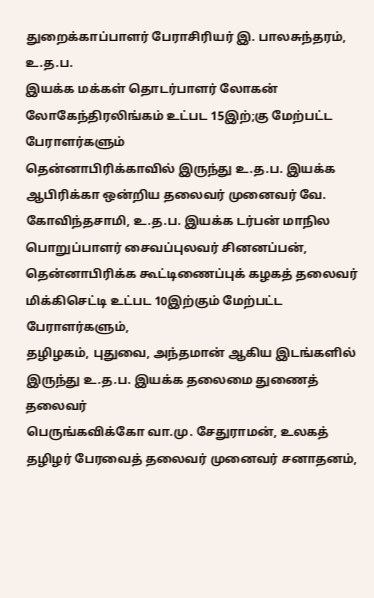துறைக்காப்பாளர் பேராசிரியர் இ. பாலசுந்தரம், உ.த.ப.
இயக்க மக்கள் தொடர்பாளர் லோகன் லோகேந்திரலிங்கம் உட்பட 15இற்;கு மேற்பட்ட
பேராளர்களும்
தென்னாபிரிக்காவில் இருந்து உ.த.ப. இயக்க ஆபிரிக்கா ஒன்றிய தலைவர் முனைவர் வே.
கோவிந்தசாமி, உ.த.ப. இயக்க டர்பன் மாநில பொறுப்பாளர் சைவப்புலவர் சினனப்பன்,
தென்னாபிரிக்க கூட்டிணைப்புக் கழகத் தலைவர் மிக்கிசெட்டி உட்பட 10இற்கும் மேற்பட்ட
பேராளர்களும்,
தழிழகம், புதுவை, அந்தமான் ஆகிய இடங்களில் இருந்து உ.த.ப. இயக்க தலைமை துணைத் தலைவர்
பெருங்கவிக்கோ வா.மு. சேதுராமன், உலகத் தழிழர் பேரவைத் தலைவர் முனைவர் சனாதனம்,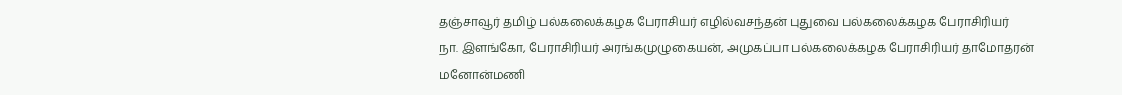தஞ்சாவூர் தமிழ் பல்கலைக்கழக பேராசியர் எழில்வசந்தன் புதுவை பல்கலைக்கழக பேராசிரியர்
நா. இளங்கோ, பேராசிரியர் அரங்கமுழுகையன், அமுகப்பா பல்கலைக்கழக பேராசிரியர் தாமோதரன்
மனோன்மணி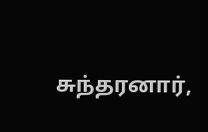சுந்தரனார்,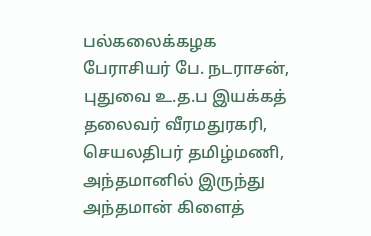பல்கலைக்கழக பேராசியர் பே. நடராசன், புதுவை உ.த.ப இயக்கத்
தலைவர் வீரமதுரகரி, செயலதிபர் தமிழ்மணி, அந்தமானில் இருந்து அந்தமான் கிளைத்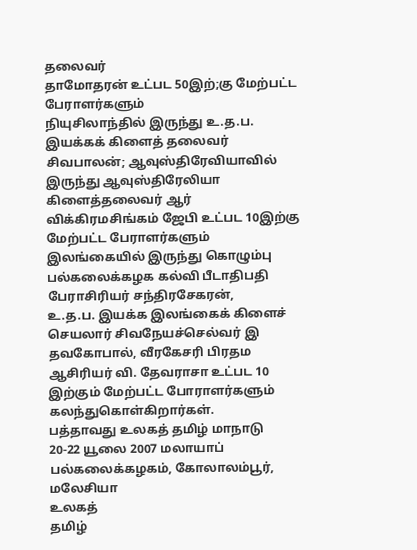தலைவர்
தாமோதரன் உட்பட 50இற்;கு மேற்பட்ட பேராளர்களும்
நியுசிலாந்தில் இருந்து உ.த.ப. இயக்கக் கிளைத் தலைவர் சிவபாலன்; ஆவுஸ்திரேவியாவில்
இருந்து ஆவுஸ்திரேலியா கிளைத்தலைவர் ஆர் விக்கிரமசிங்கம் ஜேபி உட்பட 10இற்கு
மேற்பட்ட பேராளர்களும்
இலங்கையில் இருந்து கொழும்பு பல்கலைக்கழக கல்வி பீடாதிபதி பேராசிரியர் சந்திரசேகரன்,
உ.த.ப. இயக்க இலங்கைக் கிளைச் செயலார் சிவநேயச்செல்வர் இ தவகோபால், வீரகேசரி பிரதம
ஆசிரியர் வி. தேவராசா உட்பட 10 இற்கும் மேற்பட்ட போராளர்களும்
கலந்துகொள்கிறார்கள்.
பத்தாவது உலகத் தமிழ் மாநாடு
20-22 யூலை 2007 மலாயாப் பல்கலைக்கழகம், கோலாலம்பூர், மலேசியா
உலகத்
தமிழ்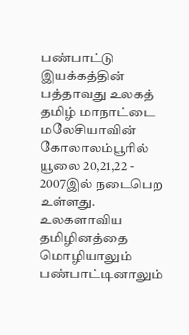பண்பாட்டு இயக்கத்தின் பத்தாவது உலகத் தமிழ் மாநாட்டை மலேசியாவின்
கோலாலம்பூரில் யூலை 20,21,22 - 2007இல் நடைபெற உள்ளது.
உலகளாவிய தமிழினத்தை மொழியாலும் பண்பாட்டினாலும்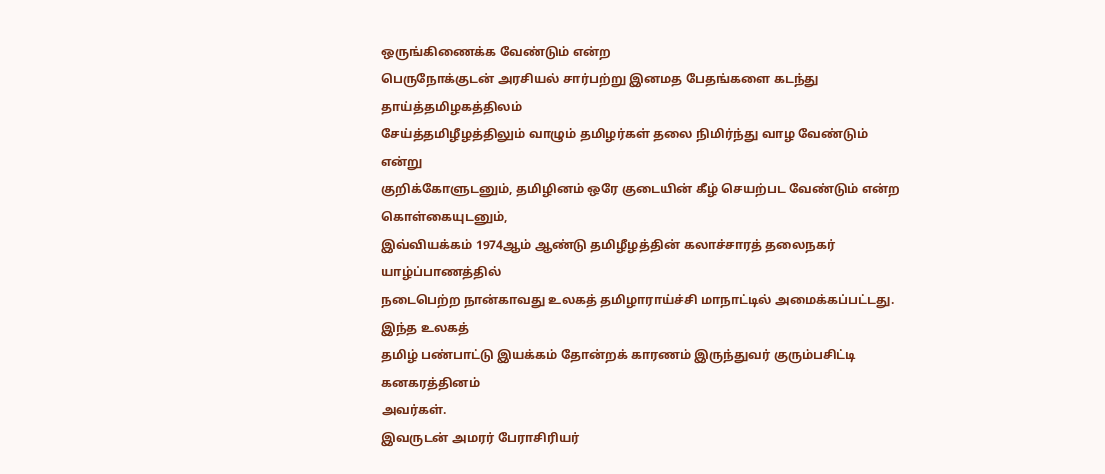ஒருங்கிணைக்க வேண்டும் என்ற
பெருநோக்குடன் அரசியல் சார்பற்று இனமத பேதங்களை கடந்து தாய்த்தமிழகத்திலம்
சேய்த்தமிழீழத்திலும் வாழும் தமிழர்கள் தலை நிமிர்ந்து வாழ வேண்டும் என்று
குறிக்கோளுடனும், தமிழினம் ஒரே குடையின் கீழ் செயற்பட வேண்டும் என்ற கொள்கையுடனும்,
இவ்வியக்கம் 1974ஆம் ஆண்டு தமிழீழத்தின் கலாச்சாரத் தலைநகர் யாழ்ப்பாணத்தில்
நடைபெற்ற நான்காவது உலகத் தமிழாராய்ச்சி மாநாட்டில் அமைக்கப்பட்டது. இந்த உலகத்
தமிழ் பண்பாட்டு இயக்கம் தோன்றக் காரணம் இருந்துவர் குரும்பசிட்டி கனகரத்தினம்
அவர்கள்.
இவருடன் அமரர் பேராசிரியர்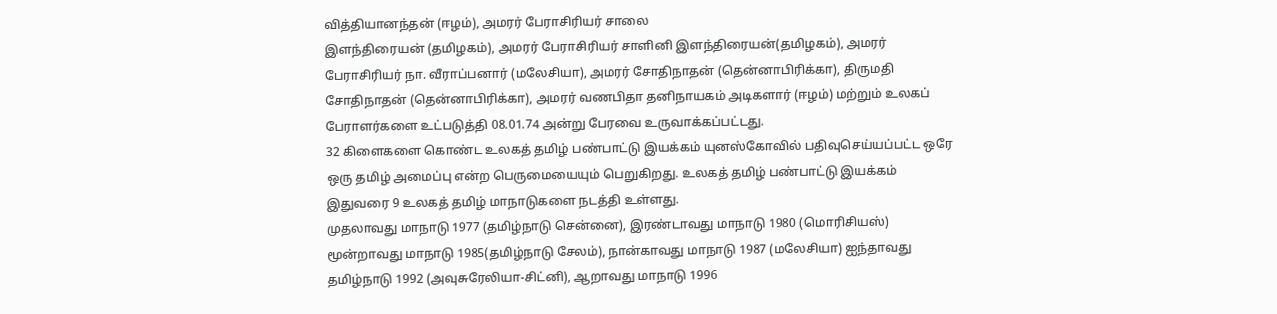வித்தியானந்தன் (ஈழம்), அமரர் பேராசிரியர் சாலை
இளந்திரையன் (தமிழகம்), அமரர் பேராசிரியர் சாளினி இளந்திரையன்(தமிழகம்), அமரர்
பேராசிரியர் நா. வீராப்பனார் (மலேசியா), அமரர் சோதிநாதன் (தென்னாபிரிக்கா), திருமதி
சோதிநாதன் (தென்னாபிரிக்கா), அமரர் வணபிதா தனிநாயகம் அடிகளார் (ஈழம்) மற்றும் உலகப்
பேராளர்களை உட்படுத்தி 08.01.74 அன்று பேரவை உருவாக்கப்பட்டது.
32 கிளைகளை கொண்ட உலகத் தமிழ் பண்பாட்டு இயக்கம் யுனஸ்கோவில் பதிவுசெய்யப்பட்ட ஒரே
ஒரு தமிழ் அமைப்பு என்ற பெருமையையும் பெறுகிறது. உலகத் தமிழ் பண்பாட்டு இயக்கம்
இதுவரை 9 உலகத் தமிழ் மாநாடுகளை நடத்தி உள்ளது.
முதலாவது மாநாடு 1977 (தமிழ்நாடு சென்னை), இரண்டாவது மாநாடு 1980 (மொரிசியஸ்)
மூன்றாவது மாநாடு 1985(தமிழ்நாடு சேலம்), நான்காவது மாநாடு 1987 (மலேசியா) ஐந்தாவது
தமிழ்நாடு 1992 (அவுசுரேலியா-சிட்னி), ஆறாவது மாநாடு 1996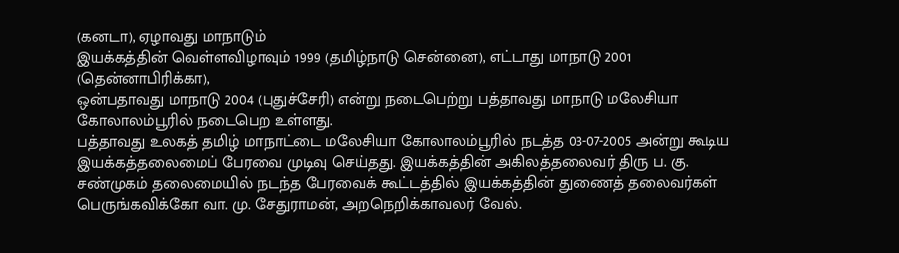(கனடா), ஏழாவது மாநாடும்
இயக்கத்தின் வெள்ளவிழாவும் 1999 (தமிழ்நாடு சென்னை), எட்டாது மாநாடு 2001 (தென்னாபிரிக்கா),
ஒன்பதாவது மாநாடு 2004 (புதுச்சேரி) என்று நடைபெற்று பத்தாவது மாநாடு மலேசியா
கோலாலம்பூரில் நடைபெற உள்ளது.
பத்தாவது உலகத் தமிழ் மாநாட்டை மலேசியா கோலாலம்பூரில் நடத்த 03-07-2005 அன்று கூடிய
இயக்கத்தலைமைப் பேரவை முடிவு செய்தது. இயக்கத்தின் அகிலத்தலைவர் திரு ப. கு.
சண்முகம் தலைமையில் நடந்த பேரவைக் கூட்டத்தில் இயக்கத்தின் துணைத் தலைவர்கள்
பெருங்கவிக்கோ வா. மு. சேதுராமன், அறநெறிக்காவலர் வேல்.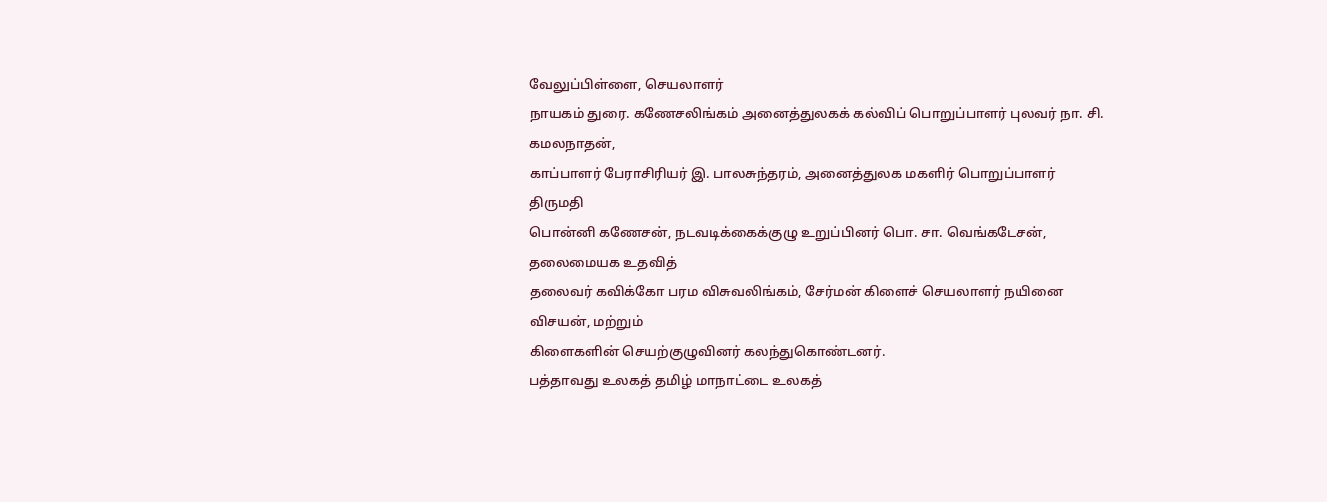வேலுப்பிள்ளை, செயலாளர்
நாயகம் துரை. கணேசலிங்கம் அனைத்துலகக் கல்விப் பொறுப்பாளர் புலவர் நா. சி. கமலநாதன்,
காப்பாளர் பேராசிரியர் இ. பாலசுந்தரம், அனைத்துலக மகளிர் பொறுப்பாளர் திருமதி
பொன்னி கணேசன், நடவடிக்கைக்குழு உறுப்பினர் பொ. சா. வெங்கடேசன், தலைமையக உதவித்
தலைவர் கவிக்கோ பரம விசுவலிங்கம், சேர்மன் கிளைச் செயலாளர் நயினை விசயன், மற்றும்
கிளைகளின் செயற்குழுவினர் கலந்துகொண்டனர்.
பத்தாவது உலகத் தமிழ் மாநாட்டை உலகத்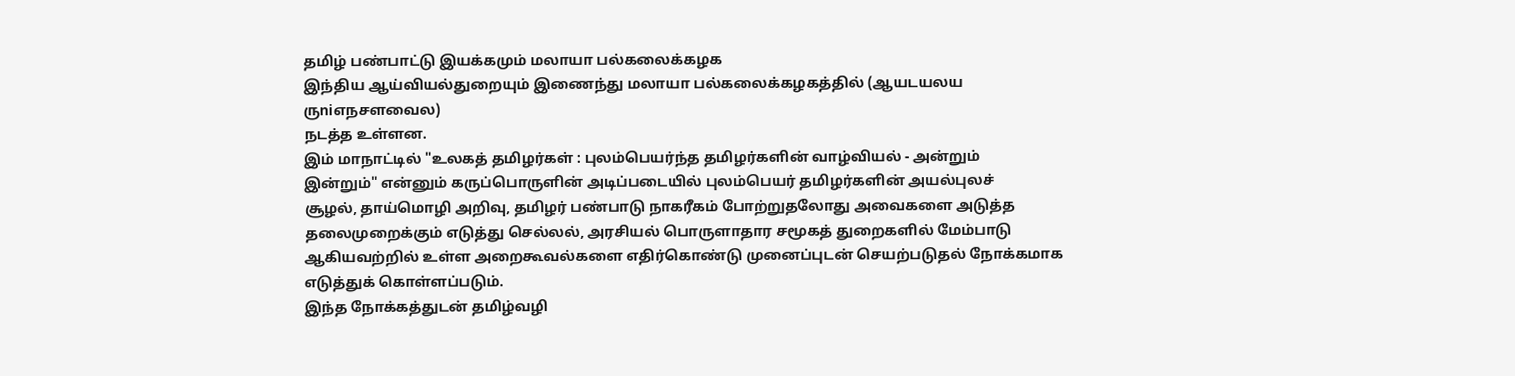தமிழ் பண்பாட்டு இயக்கமும் மலாயா பல்கலைக்கழக
இந்திய ஆய்வியல்துறையும் இணைந்து மலாயா பல்கலைக்கழகத்தில் (ஆயடயலய ருniஎநசளவைல)
நடத்த உள்ளன.
இம் மாநாட்டில் "உலகத் தமிழர்கள் : புலம்பெயர்ந்த தமிழர்களின் வாழ்வியல் - அன்றும்
இன்றும்" என்னும் கருப்பொருளின் அடிப்படையில் புலம்பெயர் தமிழர்களின் அயல்புலச்
சூழல், தாய்மொழி அறிவு, தமிழர் பண்பாடு நாகரீகம் போற்றுதலோது அவைகளை அடுத்த
தலைமுறைக்கும் எடுத்து செல்லல், அரசியல் பொருளாதார சமூகத் துறைகளில் மேம்பாடு
ஆகியவற்றில் உள்ள அறைகூவல்களை எதிர்கொண்டு முனைப்புடன் செயற்படுதல் நோக்கமாக
எடுத்துக் கொள்ளப்படும்.
இந்த நோக்கத்துடன் தமிழ்வழி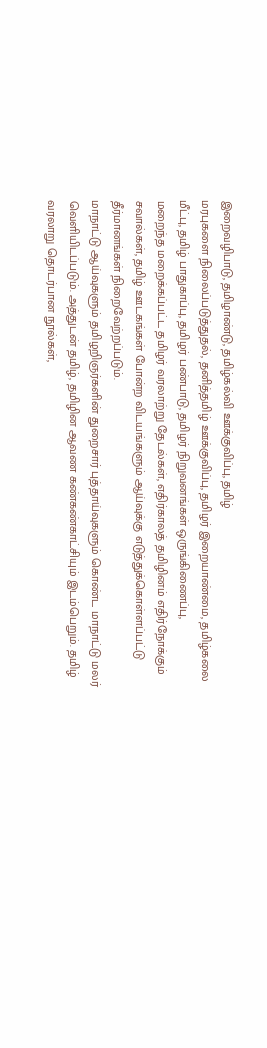இறைவழிபாடு, தமிழாண்டு, தமிழ்கல்வி ஊக்குவிப்பு, தமிழ்
மரபுகளை நிலைப்படுத்துதல், தனித்தமிழ் ஊக்குவிப்பு, தமிழர் இறையாண்மை, தமிழ்கலை
மீட்பு, தமிழ் பாதுகாப்பு, தமிழர் பண்பாடு, தமிழர் நிறுவனங்கள் ஒருங்கிணைப்பு,
மறைந்த மறைக்கப்பட்ட தமிழர் வரலாற்று தேடல்கள், எதிர்காலத் தமிழினம் எதிர்நோக்கும்
சவால்கள், தமிழ் ஊடகங்கள் போன்ற விடயங்களும் ஆய்வுக்கு எடுத்துக்கொள்ளப்பட்டு
தீர்மானங்கள் நிறைவேற்றப்படும்.
மாநாட்டு ஆய்வுகளும் தமிழறிஞர்களின் துறைசார் புத்தாய்வுகளும் கொண்ட மாநாட்டு மலர்
வெளியிடப்படும். அத்துடன் தமிழ், தமிழின ஆவண கண்கண்காட்சியும் இடம்பெறும். தமிழ்
வரலாறு தொடர்பான நூல்கள்,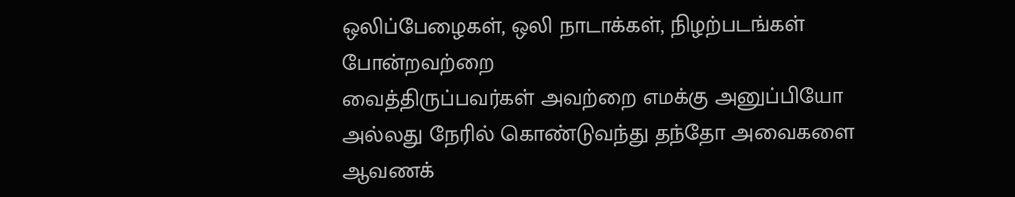ஒலிப்பேழைகள், ஒலி நாடாக்கள், நிழற்படங்கள் போன்றவற்றை
வைத்திருப்பவர்கள் அவற்றை எமக்கு அனுப்பியோ அல்லது நேரில் கொண்டுவந்து தந்தோ அவைகளை
ஆவணக்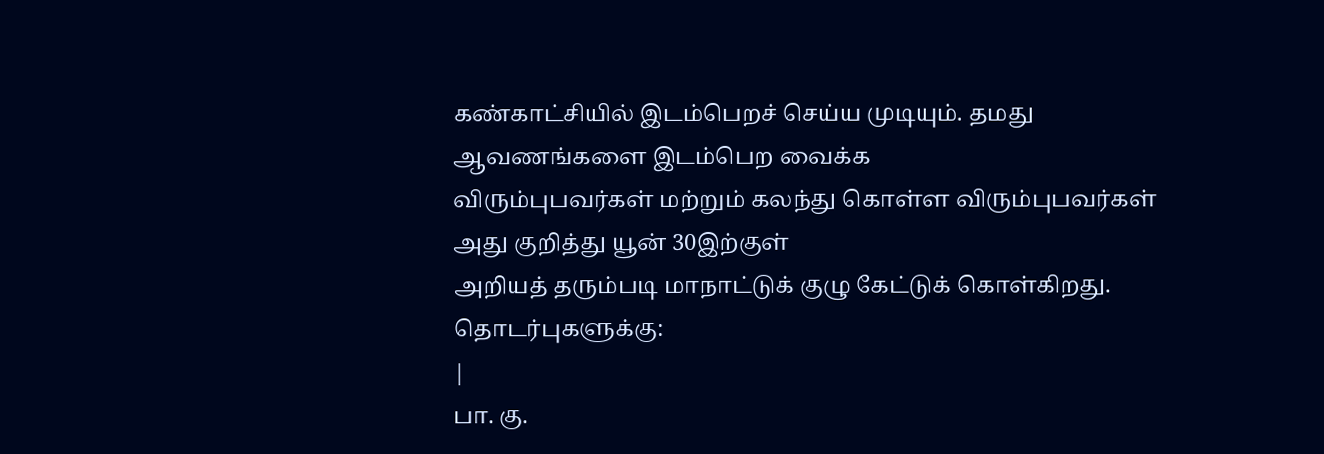கண்காட்சியில் இடம்பெறச் செய்ய முடியும். தமது ஆவணங்களை இடம்பெற வைக்க
விரும்புபவர்கள் மற்றும் கலந்து கொள்ள விரும்புபவர்கள் அது குறித்து யூன் 30இற்குள்
அறியத் தரும்படி மாநாட்டுக் குழு கேட்டுக் கொள்கிறது.
தொடர்புகளுக்கு:
|
பா. கு.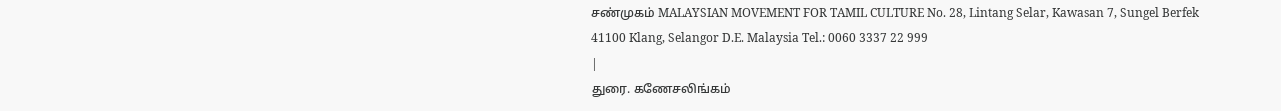சண்முகம் MALAYSIAN MOVEMENT FOR TAMIL CULTURE No. 28, Lintang Selar, Kawasan 7, Sungel Berfek 41100 Klang, Selangor D.E. Malaysia Tel.: 0060 3337 22 999
|
துரை. கணேசலிங்கம்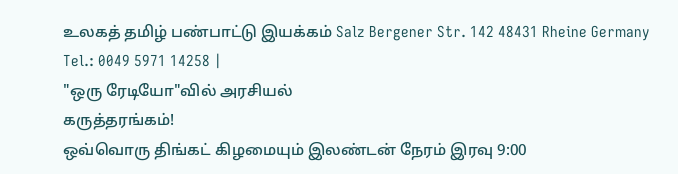உலகத் தமிழ் பண்பாட்டு இயக்கம் Salz Bergener Str. 142 48431 Rheine Germany Tel.: 0049 5971 14258 |
"ஒரு ரேடியோ"வில் அரசியல்
கருத்தரங்கம்!
ஒவ்வொரு திங்கட் கிழமையும் இலண்டன் நேரம் இரவு 9:00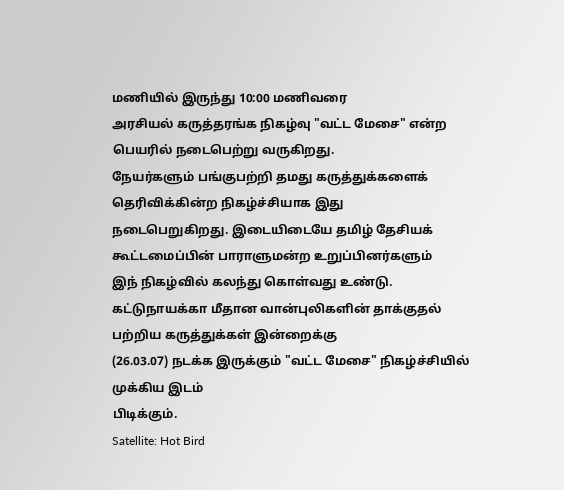மணியில் இருந்து 10:00 மணிவரை
அரசியல் கருத்தரங்க நிகழ்வு "வட்ட மேசை" என்ற பெயரில் நடைபெற்று வருகிறது.
நேயர்களும் பங்குபற்றி தமது கருத்துக்களைக் தெரிவிக்கின்ற நிகழ்ச்சியாக இது
நடைபெறுகிறது. இடையிடையே தமிழ் தேசியக் கூட்டமைப்பின் பாராளுமன்ற உறுப்பினர்களும்
இந் நிகழ்வில் கலந்து கொள்வது உண்டு.
கட்டுநாயக்கா மீதான வான்புலிகளின் தாக்குதல் பற்றிய கருத்துக்கள் இன்றைக்கு
(26.03.07) நடக்க இருக்கும் "வட்ட மேசை" நிகழ்ச்சியில் முக்கிய இடம்
பிடிக்கும்.
Satellite: Hot Bird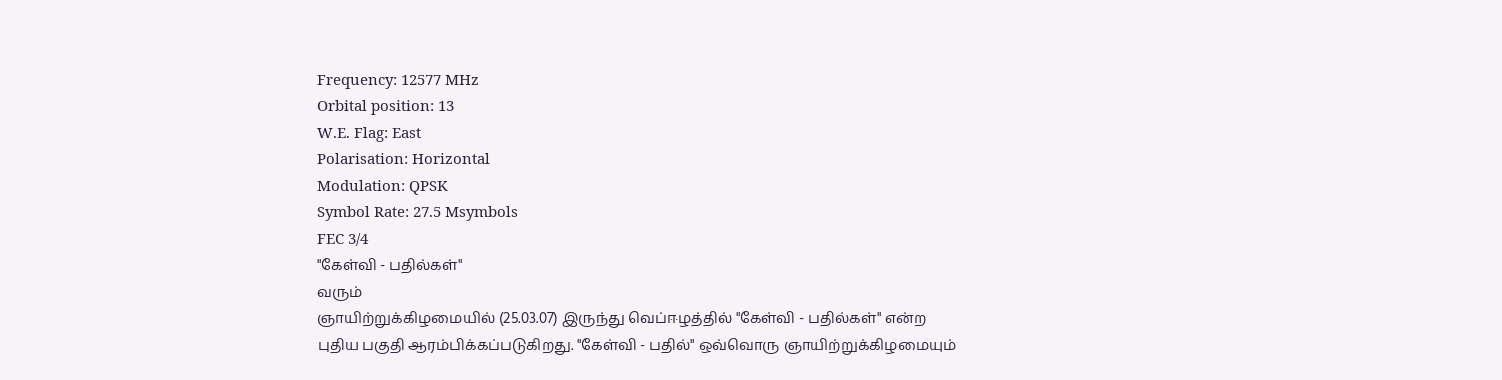Frequency: 12577 MHz
Orbital position: 13
W.E. Flag: East
Polarisation: Horizontal
Modulation: QPSK
Symbol Rate: 27.5 Msymbols
FEC 3/4
"கேள்வி - பதில்கள்"
வரும்
ஞாயிற்றுக்கிழமையில் (25.03.07) இருந்து வெப்ஈழத்தில் "கேள்வி - பதில்கள்" என்ற
புதிய பகுதி ஆரம்பிக்கப்படுகிறது. "கேள்வி - பதில்" ஒவ்வொரு ஞாயிற்றுக்கிழமையும்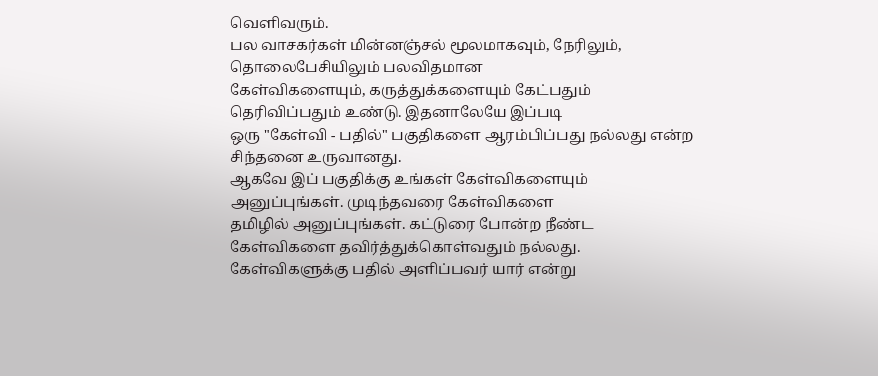வெளிவரும்.
பல வாசகர்கள் மின்னஞ்சல் மூலமாகவும், நேரிலும், தொலைபேசியிலும் பலவிதமான
கேள்விகளையும், கருத்துக்களையும் கேட்பதும் தெரிவிப்பதும் உண்டு. இதனாலேயே இப்படி
ஒரு "கேள்வி - பதில்" பகுதிகளை ஆரம்பிப்பது நல்லது என்ற சிந்தனை உருவானது.
ஆகவே இப் பகுதிக்கு உங்கள் கேள்விகளையும் அனுப்புங்கள். முடிந்தவரை கேள்விகளை
தமிழில் அனுப்புங்கள். கட்டுரை போன்ற நீண்ட கேள்விகளை தவிர்த்துக்கொள்வதும் நல்லது.
கேள்விகளுக்கு பதில் அளிப்பவர் யார் என்று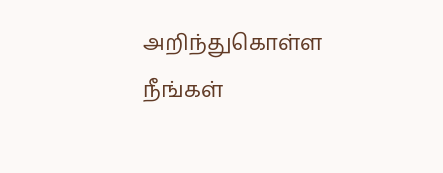அறிந்துகொள்ள நீங்கள்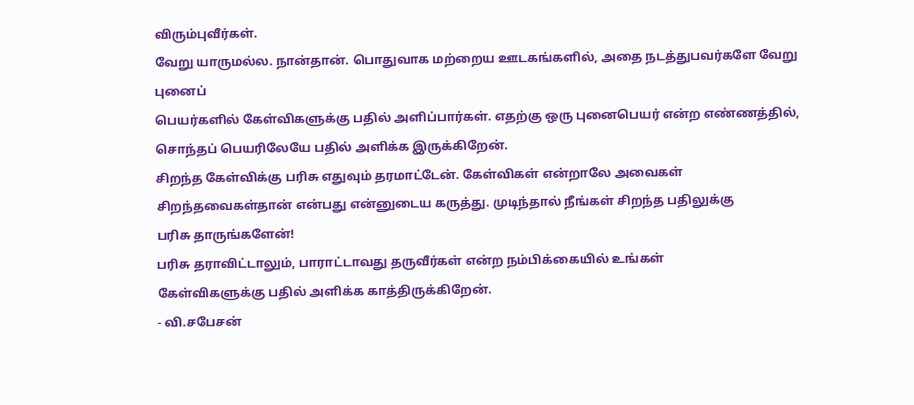விரும்புவீர்கள்.
வேறு யாருமல்ல. நான்தான். பொதுவாக மற்றைய ஊடகங்களில், அதை நடத்துபவர்களே வேறு புனைப்
பெயர்களில் கேள்விகளுக்கு பதில் அளிப்பார்கள். எதற்கு ஒரு புனைபெயர் என்ற எண்ணத்தில்,
சொந்தப் பெயரிலேயே பதில் அளிக்க இருக்கிறேன்.
சிறந்த கேள்விக்கு பரிசு எதுவும் தரமாட்டேன். கேள்விகள் என்றாலே அவைகள்
சிறந்தவைகள்தான் என்பது என்னுடைய கருத்து. முடிந்தால் நீங்கள் சிறந்த பதிலுக்கு
பரிசு தாருங்களேன்!
பரிசு தராவிட்டாலும், பாராட்டாவது தருவீர்கள் என்ற நம்பிக்கையில் உங்கள்
கேள்விகளுக்கு பதில் அளிக்க காத்திருக்கிறேன்.
- வி.சபேசன்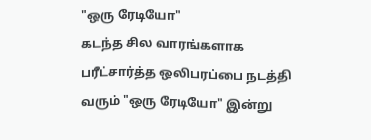"ஒரு ரேடியோ"
கடந்த சில வாரங்களாக
பரீட்சார்த்த ஒலிபரப்பை நடத்தி வரும் "ஒரு ரேடியோ" இன்று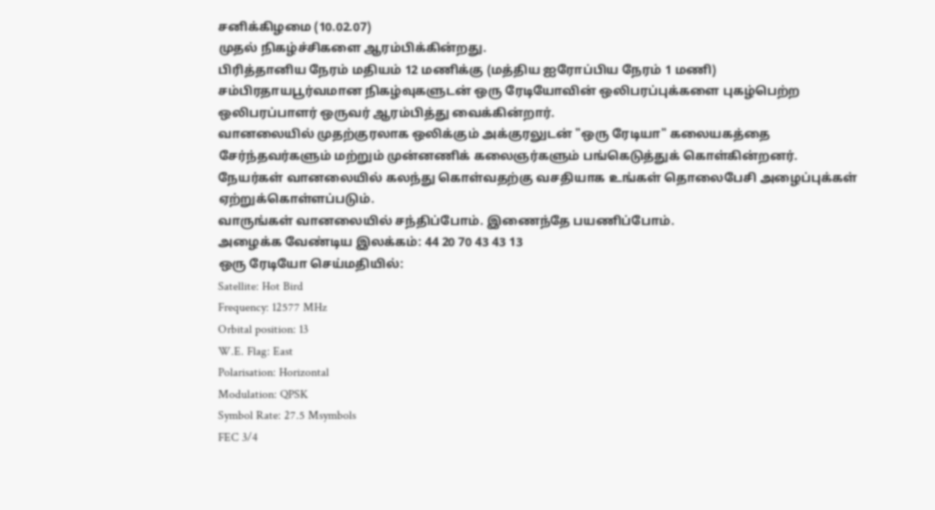சனிக்கிழமை (10.02.07)
முதல் நிகழ்ச்சிகளை ஆரம்பிக்கின்றது.
பிரித்தானிய நேரம் மதியம் 12 மணிக்கு (மத்திய ஐரோப்பிய நேரம் 1 மணி)
சம்பிரதாயபூர்வமான நிகழ்வுகளுடன் ஒரு ரேடியோவின் ஒலிபரப்புக்களை புகழ்பெற்ற
ஒலிபரப்பாளர் ஒருவர் ஆரம்பித்து வைக்கின்றார்.
வானலையில் முதற்குரலாக ஒலிக்கும் அக்குரலுடன் "ஒரு ரேடியா" கலையகத்தை
சேர்ந்தவர்களும் மற்றும் முன்னணிக் கலைஞர்களும் பங்கெடுத்துக் கொள்கின்றனர்.
நேயர்கள் வானலையில் கலந்து கொள்வதற்கு வசதியாக உங்கள் தொலைபேசி அழைப்புக்கள்
ஏற்றுக்கொள்ளப்படும்.
வாருங்கள் வானலையில் சந்திப்போம். இணைந்தே பயணிப்போம்.
அழைக்க வேண்டிய இலக்கம்: 44 20 70 43 43 13
ஒரு ரேடியோ செய்மதியில்:
Satellite: Hot Bird
Frequency: 12577 MHz
Orbital position: 13
W.E. Flag: East
Polarisation: Horizontal
Modulation: QPSK
Symbol Rate: 27.5 Msymbols
FEC 3/4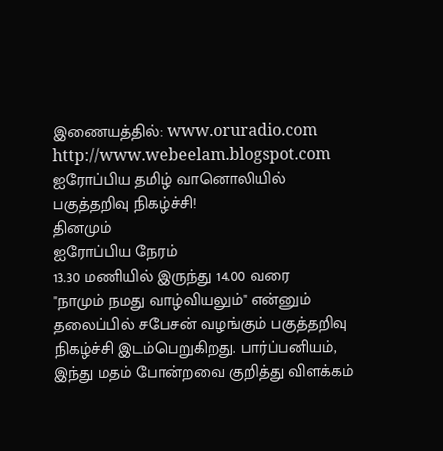இணையத்தில்: www.oruradio.com
http://www.webeelam.blogspot.com
ஐரோப்பிய தமிழ் வானொலியில் பகுத்தறிவு நிகழ்ச்சி!
தினமும்
ஐரோப்பிய நேரம்
13.30 மணியில் இருந்து 14.00 வரை
"நாமும் நமது வாழ்வியலும்" என்னும்
தலைப்பில் சபேசன் வழங்கும் பகுத்தறிவு நிகழ்ச்சி இடம்பெறுகிறது. பார்ப்பனியம்,
இந்து மதம் போன்றவை குறித்து விளக்கம்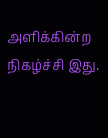அளிக்கின்ற நிகழ்ச்சி இது.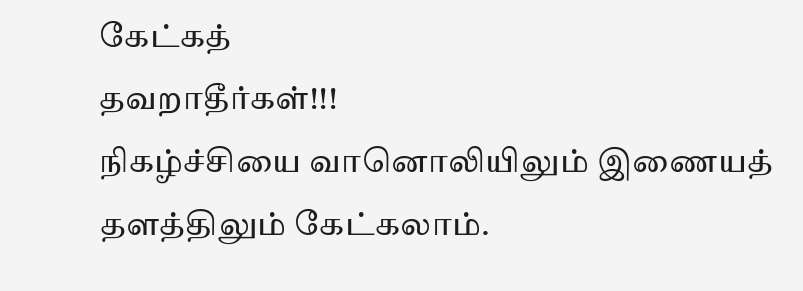கேட்கத்
தவறாதீர்கள்!!!
நிகழ்ச்சியை வானொலியிலும் இணையத் தளத்திலும் கேட்கலாம்.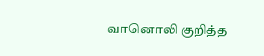வானொலி குறித்த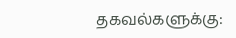தகவல்களுக்கு: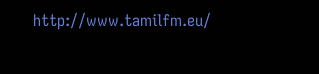http://www.tamilfm.eu/